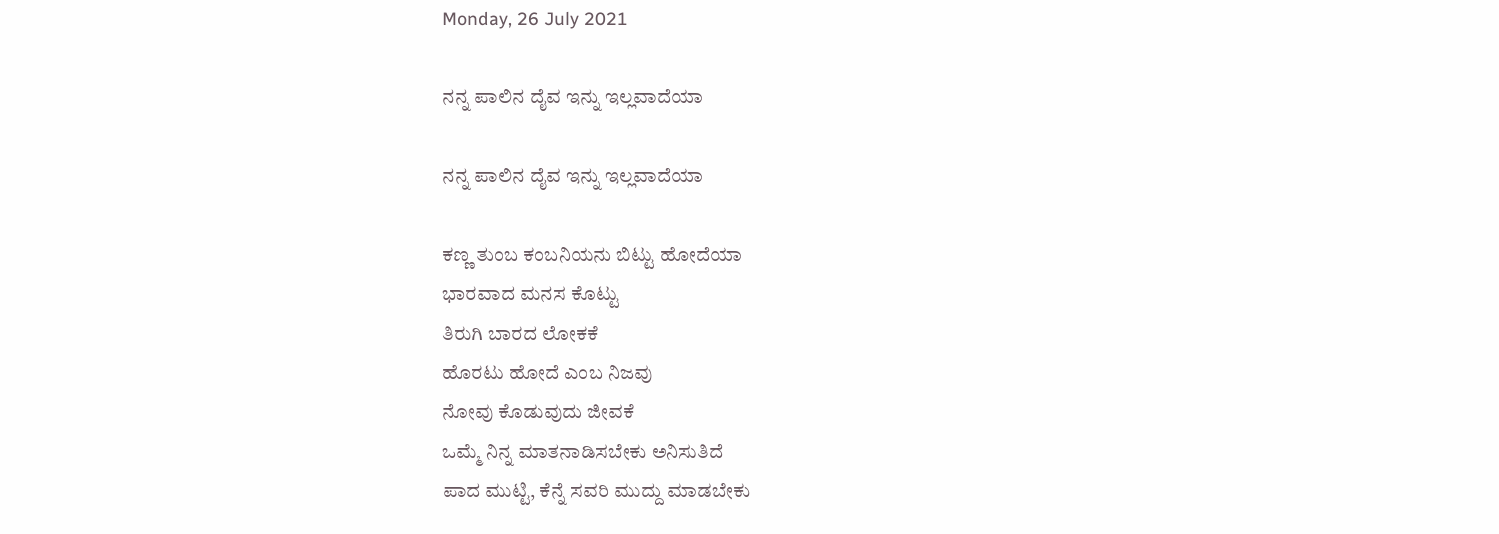Monday, 26 July 2021

ನನ್ನ ಪಾಲಿನ ದೈವ ಇನ್ನು ಇಲ್ಲವಾದೆಯಾ

ನನ್ನ ಪಾಲಿನ ದೈವ ಇನ್ನು ಇಲ್ಲವಾದೆಯಾ

ಕಣ್ಣ ತುಂಬ ಕಂಬನಿಯನು ಬಿಟ್ಟು ಹೋದೆಯಾ
ಭಾರವಾದ ಮನಸ ಕೊಟ್ಟು
ತಿರುಗಿ ಬಾರದ ಲೋಕಕೆ
ಹೊರಟು ಹೋದೆ ಎಂಬ ನಿಜವು
ನೋವು ಕೊಡುವುದು ಜೀವಕೆ
ಒಮ್ಮೆ ನಿನ್ನ ಮಾತನಾಡಿಸಬೇಕು ಅನಿಸುತಿದೆ
ಪಾದ ಮುಟ್ಟಿ, ಕೆನ್ನೆ ಸವರಿ ಮುದ್ದು ಮಾಡಬೇಕು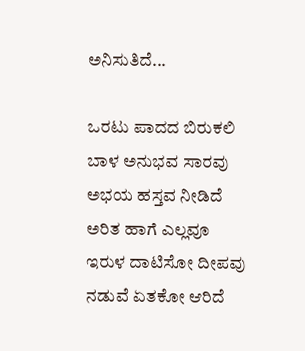ಅನಿಸುತಿದೆ...

ಒರಟು ಪಾದದ ಬಿರುಕಲಿ
ಬಾಳ ಅನುಭವ ಸಾರವು
ಅಭಯ ಹಸ್ತವ ನೀಡಿದೆ
ಅರಿತ ಹಾಗೆ ಎಲ್ಲವೂ
ಇರುಳ ದಾಟಿಸೋ ದೀಪವು
ನಡುವೆ ಏತಕೋ ಆರಿದೆ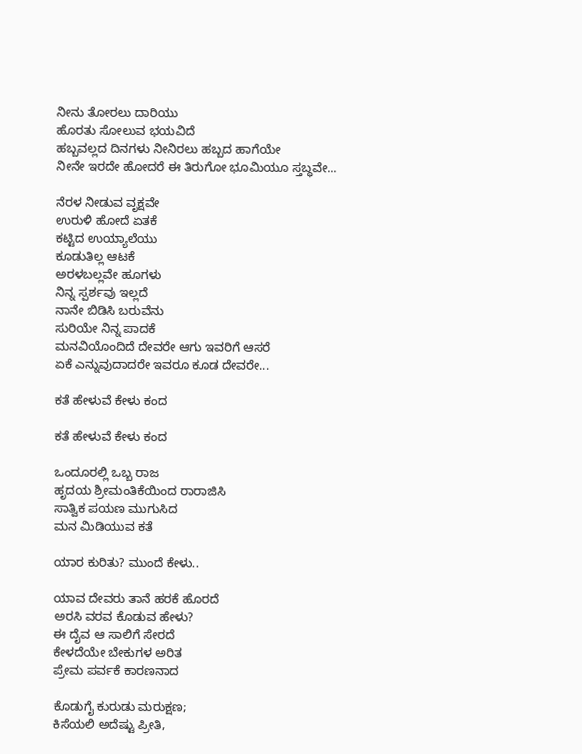ನೀನು ತೋರಲು ದಾರಿಯು
ಹೊರತು ಸೋಲುವ ಭಯವಿದೆ
ಹಬ್ಬವಲ್ಲದ ದಿನಗಳು ನೀನಿರಲು ಹಬ್ಬದ ಹಾಗೆಯೇ
ನೀನೇ ಇರದೇ ಹೋದರೆ ಈ ತಿರುಗೋ ಭೂಮಿಯೂ ಸ್ತಬ್ಧವೇ...

ನೆರಳ ನೀಡುವ ವೃಕ್ಷವೇ
ಉರುಳಿ ಹೋದೆ ಏತಕೆ
ಕಟ್ಟಿದ ಉಯ್ಯಾಲೆಯು
ಕೂಡುತಿಲ್ಲ ಆಟಕೆ
ಅರಳಬಲ್ಲವೇ ಹೂಗಳು
ನಿನ್ನ ಸ್ಪರ್ಶವು ಇಲ್ಲದೆ
ನಾನೇ ಬಿಡಿಸಿ ಬರುವೆನು
ಸುರಿಯೇ ನಿನ್ನ ಪಾದಕೆ
ಮನವಿಯೊಂದಿದೆ ದೇವರೇ ಆಗು ಇವರಿಗೆ ಆಸರೆ
ಏಕೆ ಎನ್ನುವುದಾದರೇ ಇವರೂ ಕೂಡ ದೇವರೇ...

ಕತೆ‌ ಹೇಳುವೆ ಕೇಳು ಕಂದ

ಕತೆ‌ ಹೇಳುವೆ ಕೇಳು ಕಂದ

ಒಂದೂರಲ್ಲಿ ಒಬ್ಬ ರಾಜ
ಹೃದಯ ಶ್ರೀಮಂತಿಕೆಯಿಂದ ರಾರಾಜಿಸಿ
ಸಾತ್ವಿಕ ಪಯಣ ಮುಗುಸಿದ
ಮನ ಮಿಡಿಯುವ ಕತೆ

ಯಾರ ಕುರಿತು? ಮುಂದೆ ಕೇಳು..

ಯಾವ ದೇವರು ತಾನೆ ಹರಕೆ ಹೊರದೆ
ಅರಸಿ ವರವ ಕೊಡುವ ಹೇಳು?
ಈ ದೈವ ಆ ಸಾಲಿಗೆ ಸೇರದೆ
ಕೇಳದೆಯೇ ಬೇಕುಗಳ ಅರಿತ
ಪ್ರೇಮ ಪರ್ವಕೆ ಕಾರಣನಾದ

ಕೊಡುಗೈ‌ ಕುರುಡು ಮರುಕ್ಷಣ;
ಕಿಸೆಯಲಿ ಅದೆಷ್ಟು ಪ್ರೀತಿ,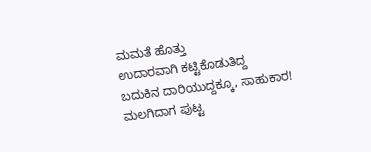ಮಮತೆ ಹೊತ್ತು
ಉದಾರವಾಗಿ ಕಟ್ಟಿಕೊಡುತಿದ್ದ
ಬದುಕಿನ ದಾರಿಯುದ್ದಕ್ಕೂ, ಸಾಹುಕಾರ!
ಮಲಗಿದಾಗ ಪುಟ್ಟ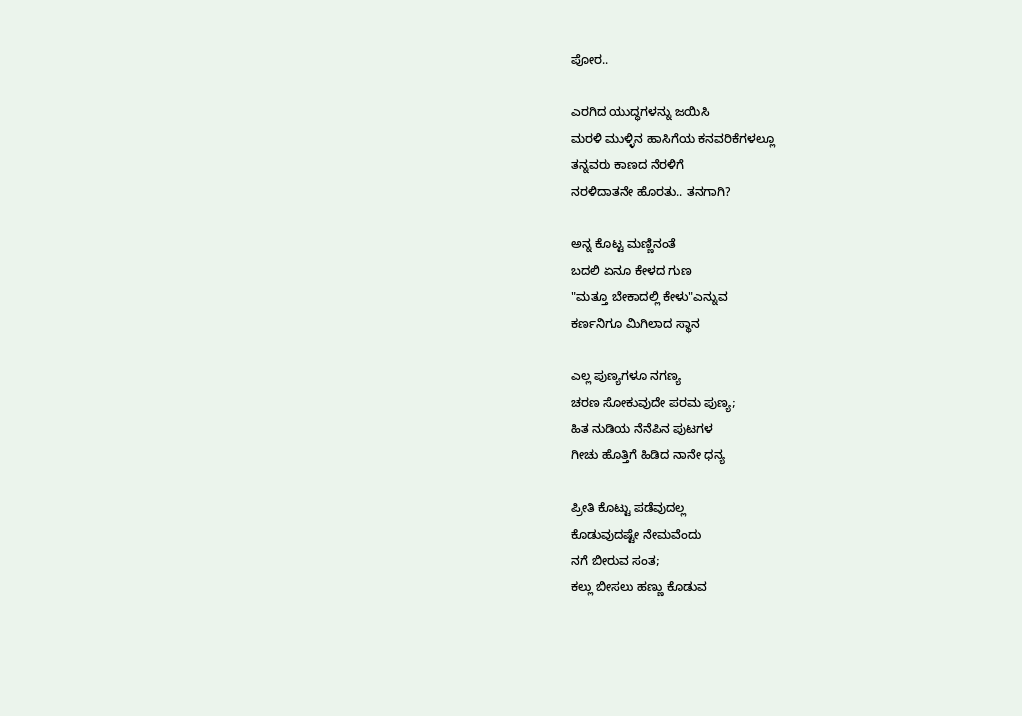ಪೋರ..

ಎರಗಿದ ಯುದ್ಧಗಳನ್ನು ಜಯಿಸಿ
ಮರಳಿ ಮುಳ್ಳಿನ ಹಾಸಿಗೆಯ ಕನವರಿಕೆಗಳಲ್ಲೂ
ತನ್ನವರು ಕಾಣದ ನೆರಳಿಗೆ
ನರಳಿದಾತನೇ ಹೊರತು.. ತನಗಾಗಿ?

ಅನ್ನ‌ ಕೊಟ್ಟ ಮಣ್ಣಿನಂತೆ
ಬದಲಿ ಏನೂ ಕೇಳದ ಗುಣ
"ಮತ್ತೂ ಬೇಕಾದಲ್ಲಿ ಕೇಳು"ಎನ್ನುವ
ಕರ್ಣನಿಗೂ ಮಿಗಿಲಾದ ಸ್ಥಾನ

ಎಲ್ಲ ಪುಣ್ಯಗಳೂ ನಗಣ್ಯ
ಚರಣ ಸೋಕುವುದೇ ಪರಮ ಪುಣ್ಯ;
ಹಿತ ನುಡಿ‌ಯ ನೆನೆಪಿನ ಪುಟಗಳ
ಗೀಚು ಹೊತ್ತಿಗೆ ಹಿಡಿದ ನಾನೇ ಧನ್ಯ

ಪ್ರೀತಿ ಕೊಟ್ಟು ಪಡೆವುದಲ್ಲ
ಕೊಡುವುದಷ್ಟೇ ನೇಮವೆಂದು
ನಗೆ ಬೀರುವ ಸಂತ;
ಕಲ್ಲು ಬೀಸಲು ಹಣ್ಣು ಕೊಡುವ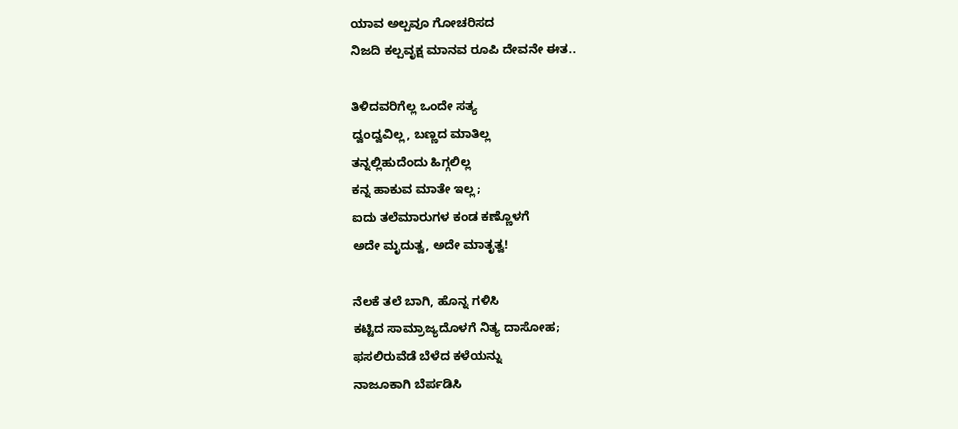ಯಾವ ಅಲ್ಪವೂ ಗೋಚರಿಸದ
ನಿಜದಿ ಕಲ್ಪವೃಕ್ಷ ಮಾನವ ರೂಪಿ ದೇವನೇ ಈತ..

ತಿಳಿದವರಿಗೆಲ್ಲ ಒಂದೇ ಸತ್ಯ
ದ್ವಂದ್ವವಿಲ್ಲ, ಬಣ್ಣದ ಮಾತಿಲ್ಲ
ತನ್ನಲ್ಲಿಹುದೆಂದು ಹಿಗ್ಗಲಿಲ್ಲ
ಕನ್ನ ಹಾಕುವ ಮಾತೇ ಇಲ್ಲ;
ಐದು ತಲೆಮಾರುಗಳ ಕಂಡ ಕಣ್ಣೊಳಗೆ
ಅದೇ ಮೃದುತ್ವ, ಅದೇ ಮಾತೃತ್ವ!

ನೆಲಕೆ ತಲೆ ಬಾಗಿ, ಹೊನ್ನ ಗಳಿಸಿ
ಕಟ್ಟಿದ ಸಾಮ್ರಾಜ್ಯದೊಳಗೆ ನಿತ್ಯ ದಾಸೋಹ;
ಫಸಲಿರುವೆಡೆ ಬೆಳೆದ ಕಳೆಯನ್ನು
ನಾಜೂಕಾಗಿ ಬೆರ್ಪಡಿಸಿ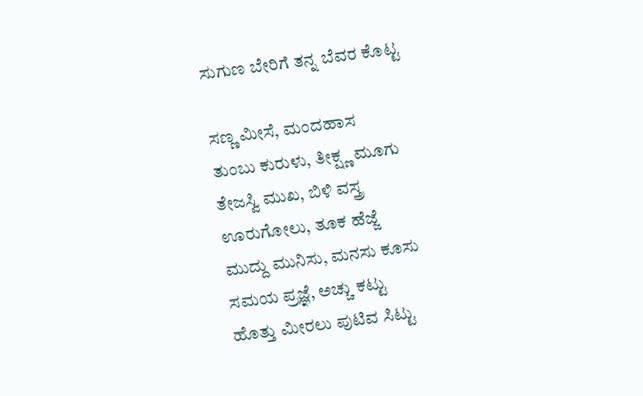ಸುಗುಣ ಬೇರಿಗೆ ತನ್ನ ಬೆವರ ಕೊಟ್ಟ

ಸಣ್ಣ ಮೀಸೆ, ಮಂದಹಾಸ
ತುಂಬು ಕುರುಳು, ತೀಕ್ಷ್ಣ ಮೂಗು
ತೇಜಸ್ವಿ ಮುಖ, ಬಿಳಿ ವಸ್ತ್ರ
ಊರುಗೋಲು, ತೂಕ ಹೆಜ್ಜೆ
ಮುದ್ದು ಮುನಿಸು, ಮನಸು ಕೂಸು
ಸಮಯ ಪ್ರಜ್ಞೆ, ಅಚ್ಚು ಕಟ್ಟು
ಹೊತ್ತು ಮೀರಲು ಪುಟಿವ ಸಿಟ್ಟು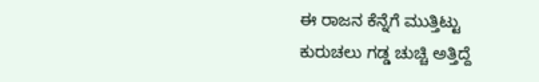ಈ ರಾಜನ ಕೆನ್ನೆಗೆ ಮುತ್ತಿಟ್ಟು
ಕುರುಚಲು ಗಡ್ಡ ಚುಚ್ಚಿ ಅತ್ತಿದ್ದೆ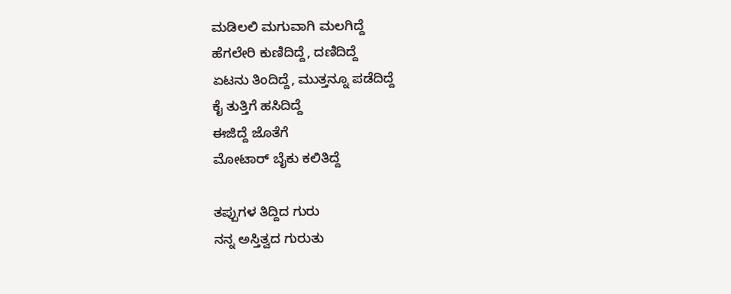ಮಡಿಲಲಿ ಮಗುವಾಗಿ ಮಲಗಿದ್ದೆ
ಹೆಗಲೇರಿ ಕುಣಿದಿದ್ದೆ, ದಣಿದಿದ್ದೆ
ಏಟನು ತಿಂದಿದ್ದೆ, ಮುತ್ತನ್ನೂ ಪಡೆದಿದ್ದೆ
ಕೈ ತುತ್ತಿಗೆ ಹಸಿದಿದ್ದೆ
ಈಜಿದ್ದೆ ಜೊತೆಗೆ
ಮೋಟಾರ್‌ ಬೈಕು ಕಲಿತಿದ್ದೆ

ತಪ್ಪುಗಳ ತಿದ್ದಿದ ಗುರು
ನನ್ನ ಅಸ್ತಿತ್ವದ ಗುರುತು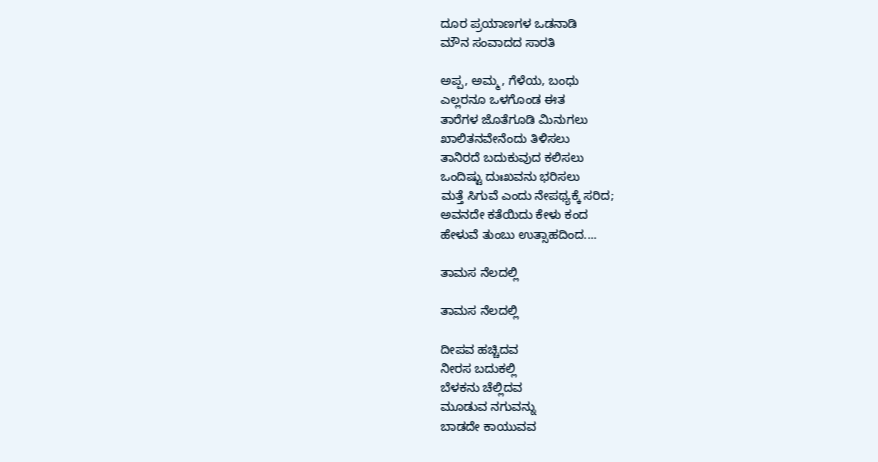ದೂರ ಪ್ರಯಾಣಗಳ ಒಡನಾಡಿ
ಮೌನ ಸಂವಾದದ ಸಾರತಿ

ಅಪ್ಪ, ಅಮ್ಮ, ಗೆಳೆಯ, ಬಂಧು
ಎಲ್ಲರನೂ ಒಳಗೊಂಡ ಈತ
ತಾರೆಗಳ ಜೊತೆಗೂಡಿ ಮಿನುಗಲು
ಖಾಲಿತನವೇನೆಂದು ತಿಳಿಸಲು
ತಾನಿರದೆ ಬದುಕುವುದ ಕಲಿಸಲು
ಒಂದಿಷ್ಟು ದುಃಖವನು ಭರಿಸಲು
ಮತ್ತೆ ಸಿಗುವೆ ಎಂದು ನೇಪಥ್ಯಕ್ಕೆ ಸರಿದ;
ಅವನದೇ ಕತೆಯಿದು ಕೇಳು ಕಂದ
ಹೇಳುವೆ ತುಂಬು ಉತ್ಸಾಹದಿಂದ....

ತಾಮಸ ನೆಲದಲ್ಲಿ

ತಾಮಸ ನೆಲದಲ್ಲಿ

ದೀಪವ ಹಚ್ಚಿದವ
ನೀರಸ ಬದುಕಲ್ಲಿ
ಬೆಳಕನು ಚೆಲ್ಲಿದವ
ಮೂಡುವ ನಗುವನ್ನು
ಬಾಡದೇ ಕಾಯುವವ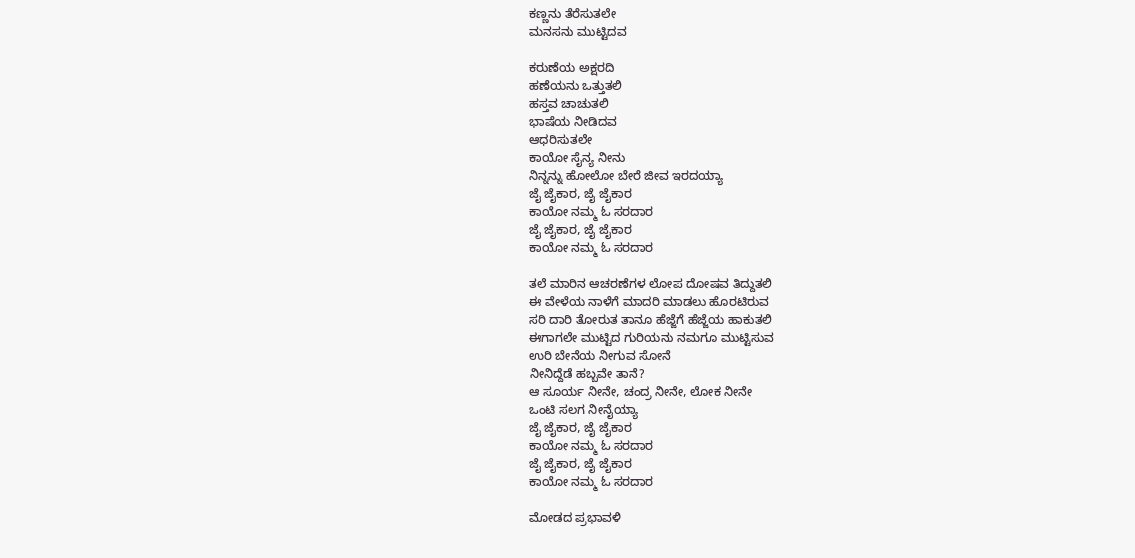ಕಣ್ಣನು ತೆರೆಸುತಲೇ
ಮನಸನು ಮುಟ್ಟಿದವ

ಕರುಣೆಯ ಅಕ್ಷರದಿ
ಹಣೆಯನು ಒತ್ತುತಲಿ
ಹಸ್ತವ ಚಾಚುತಲಿ
ಭಾಷೆಯ ನೀಡಿದವ
ಆಧರಿಸುತಲೇ
ಕಾಯೋ ಸೈನ್ಯ ನೀನು
ನಿನ್ನನ್ನು ಹೋಲೋ ಬೇರೆ ಜೀವ ಇರದಯ್ಯಾ
ಜೈ ಜೈಕಾರ, ಜೈ ಜೈಕಾರ
ಕಾಯೋ ನಮ್ಮ ಓ ಸರದಾರ
ಜೈ ಜೈಕಾರ, ಜೈ ಜೈಕಾರ
ಕಾಯೋ ನಮ್ಮ ಓ ಸರದಾರ

ತಲೆ ಮಾರಿನ ಆಚರಣೆಗಳ ಲೋಪ ದೋಷವ ತಿದ್ದುತಲಿ
ಈ ವೇಳೆಯ ನಾಳೆಗೆ ಮಾದರಿ ಮಾಡಲು ಹೊರಟಿರುವ
ಸರಿ ದಾರಿ ತೋರುತ ತಾನೂ ಹೆಜ್ಜೆಗೆ ಹೆಜ್ಜೆಯ ಹಾಕುತಲಿ
ಈಗಾಗಲೇ ಮುಟ್ಟಿದ ಗುರಿಯನು ನಮಗೂ ಮುಟ್ಟಿಸುವ
ಉರಿ ಬೇನೆಯ ನೀಗುವ ಸೋನೆ
ನೀನಿದ್ದೆಡೆ ಹಬ್ಬವೇ ತಾನೆ?
ಆ ಸೂರ್ಯ ನೀನೇ, ಚಂದ್ರ ನೀನೇ, ಲೋಕ ನೀನೇ
ಒಂಟಿ ಸಲಗ ನೀನೈಯ್ಯಾ
ಜೈ ಜೈಕಾರ, ಜೈ ಜೈಕಾರ
ಕಾಯೋ ನಮ್ಮ ಓ ಸರದಾರ
ಜೈ ಜೈಕಾರ, ಜೈ ಜೈಕಾರ
ಕಾಯೋ ನಮ್ಮ ಓ ಸರದಾರ

ಮೋಡದ ಪ್ರಭಾವಳಿ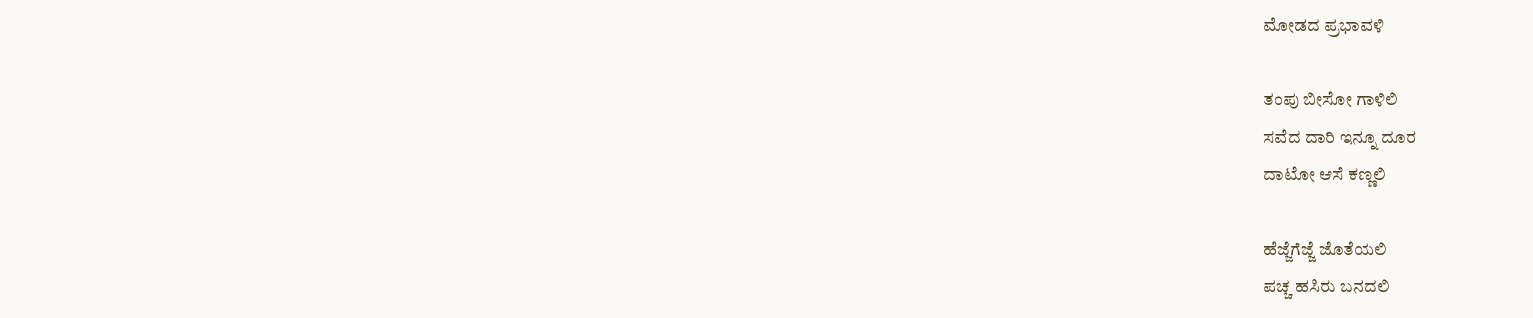ಮೋಡದ ಪ್ರಭಾವಳಿ

ತಂಪು ಬೀಸೋ ಗಾಳಿಲಿ
ಸವೆದ ದಾರಿ ಇನ್ನೂ ದೂರ
ದಾಟೋ ಆಸೆ ಕಣ್ಣಲಿ

ಹೆಜ್ಜೆಗೆಜ್ಜೆ ಜೊತೆಯಲಿ
ಪಚ್ಚ ಹಸಿರು ಬನದಲಿ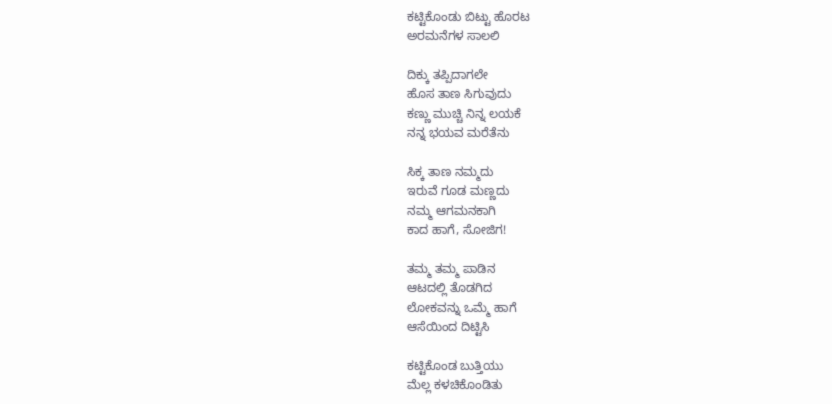ಕಟ್ಟಿಕೊಂಡು ಬಿಟ್ಟು ಹೊರಟ
ಅರಮನೆಗಳ ಸಾಲಲಿ

ದಿಕ್ಕು‌ ತಪ್ಪಿದಾಗಲೇ
ಹೊಸ ತಾಣ ಸಿಗುವುದು
ಕಣ್ಣು ಮುಚ್ಚಿ ನಿನ್ನ ಲಯಕೆ
ನನ್ನ ಭಯವ ಮರೆತೆನು

ಸಿಕ್ಕ ತಾಣ ನಮ್ಮದು
ಇರುವೆ ಗೂಡ ಮಣ್ಣದು
ನಮ್ಮ ಆಗಮನಕಾಗಿ
ಕಾದ ಹಾಗೆ‌, ಸೋಜಿಗ!

ತಮ್ಮ ತಮ್ಮ ಪಾಡಿನ
ಆಟದಲ್ಲಿ ತೊಡಗಿದ
ಲೋಕವನ್ನು ಒಮ್ಮೆ ಹಾಗೆ
ಆಸೆಯಿಂದ ದಿಟ್ಟಿಸಿ

ಕಟ್ಟಿಕೊಂಡ ಬುತ್ತಿಯು
ಮೆಲ್ಲ ಕಳಚಿಕೊಂಡಿತು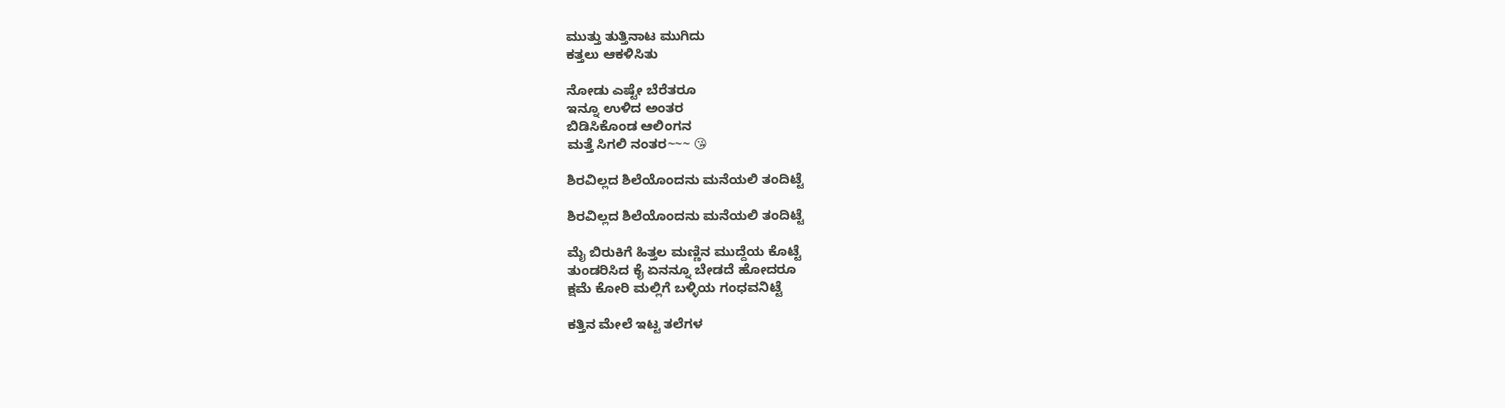ಮುತ್ತು ತುತ್ತಿನಾಟ ಮುಗಿದು
ಕತ್ತಲು ಆಕಳಿಸಿತು

ನೋಡು‌ ಎಷ್ಟೇ ಬೆರೆತರೂ
ಇನ್ನೂ ಉಳಿದ ಅಂತರ
ಬಿಡಿಸಿಕೊಂಡ ಆಲಿಂಗನ
ಮತ್ತೆ‌ ಸಿಗಲಿ ನಂತರ~~~ 😘

ಶಿರವಿಲ್ಲದ ಶಿಲೆಯೊಂದನು ಮನೆಯಲಿ ತಂದಿಟ್ಟೆ

ಶಿರವಿಲ್ಲದ ಶಿಲೆಯೊಂದನು ಮನೆಯಲಿ ತಂದಿಟ್ಟೆ

ಮೈ ಬಿರುಕಿಗೆ ಹಿತ್ತಲ ಮಣ್ಣಿನ ಮುದ್ದೆಯ ಕೊಟ್ಟೆ
ತುಂಡರಿಸಿದ ಕೈ ಏನನ್ನೂ ಬೇಡದೆ ಹೋದರೂ
ಕ್ಷಮೆ ಕೋರಿ ಮಲ್ಲಿಗೆ ಬಳ್ಳಿಯ ಗಂಧವನಿಟ್ಟೆ

ಕತ್ತಿನ ಮೇಲೆ ಇಟ್ಟ ತಲೆಗಳ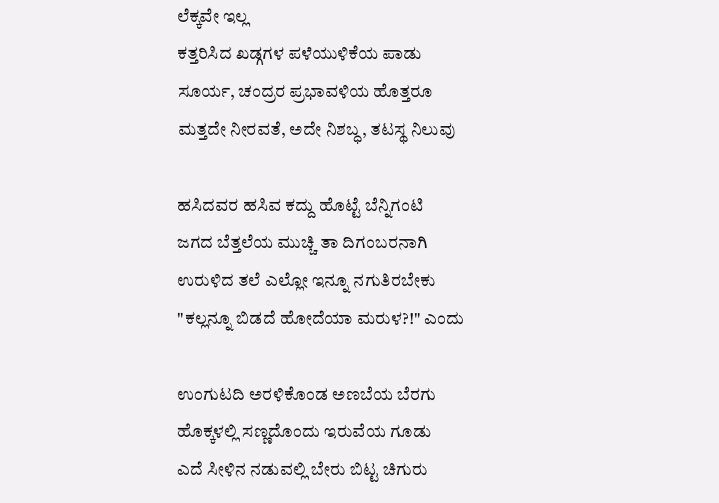ಲೆಕ್ಕವೇ ಇಲ್ಲ
ಕತ್ತರಿಸಿದ ಖಡ್ಗಗಳ ಪಳೆಯುಳಿಕೆಯ ಪಾಡು
ಸೂರ್ಯ, ಚಂದ್ರರ ಪ್ರಭಾವಳಿಯ ಹೊತ್ತರೂ
ಮತ್ತದೇ ನೀರವತೆ, ಅದೇ ನಿಶಬ್ಧ, ತಟಸ್ಥ ನಿಲುವು

ಹಸಿದವರ ಹಸಿವ ಕದ್ದು ಹೊಟ್ಟೆ ಬೆನ್ನಿಗಂಟಿ
ಜಗದ ಬೆತ್ತಲೆಯ ಮುಚ್ಚಿ ತಾ ದಿಗಂಬರನಾಗಿ
ಉರುಳಿದ ತಲೆ ಎಲ್ಲೋ ಇನ್ನೂ ನಗುತಿರಬೇಕು
"ಕಲ್ಲನ್ನೂ ಬಿಡದೆ ಹೋದೆಯಾ ಮರುಳ?!" ಎಂದು

ಉಂಗುಟದಿ ಅರಳಿಕೊಂಡ ಅಣಬೆಯ ಬೆರಗು
ಹೊಕ್ಕಳಲ್ಲಿ ಸಣ್ಣದೊಂದು ಇರುವೆಯ ಗೂಡು
ಎದೆ ಸೀಳಿನ ನಡುವಲ್ಲಿ ಬೇರು ಬಿಟ್ಟ ಚಿಗುರು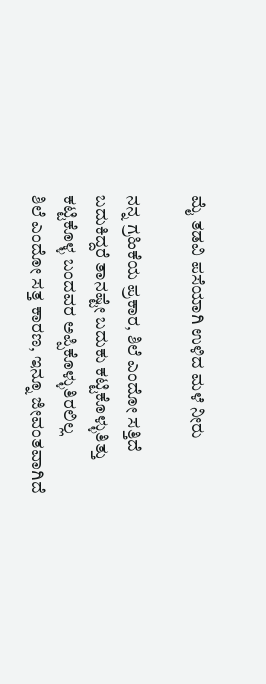ಮೈ ತಡವಿ ಪಸೆಯಾಗಿ ಉಳಿದ ಮಳೆ ನೀರು

ನನ್ನ ಗ್ರಹಿಕೆಯ ಪ್ರಕಾರ, ಶಿಲೆ ಎಂದೋ ಸತ್ತಿದೆ
ಬದುಕಿದ್ದರೆ ತಾನಷ್ಟೇ ಬದುಕು ಕಟ್ಟಿಕೊಳ್ಳುತಿತ್ತು
ಕಟ್ಟಿಕೊಳ್ಳ ಬಂದವರ ಅಪ್ಪಿಕೊಳ್ಳುತಿರಲಿಲ್ಲ
ಶಿಲೆ ಎಂದೋ ಸತ್ತ ಕಾರಣ, ಇನ್ನೂ ಜೀವಂತವಾಗಿದೆ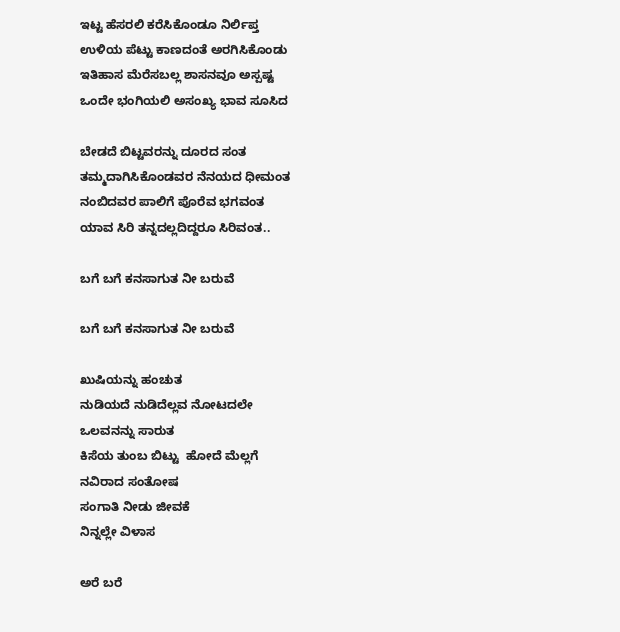ಇಟ್ಟ ಹೆಸರಲಿ ಕರೆಸಿಕೊಂಡೂ ನಿರ್ಲಿಪ್ತ
ಉಳಿಯ ಪೆಟ್ಟು ಕಾಣದಂತೆ ಅರಗಿಸಿಕೊಂಡು
ಇತಿಹಾಸ ಮೆರೆಸಬಲ್ಲ ಶಾಸನವೂ ಅಸ್ಪಷ್ಟ
ಒಂದೇ ಭಂಗಿಯಲಿ ಅಸಂಖ್ಯ ಭಾವ ಸೂಸಿದ

ಬೇಡದೆ ಬಿಟ್ಟವರನ್ನು ದೂರದ ಸಂತ
ತಮ್ಮದಾಗಿಸಿಕೊಂಡವರ ನೆನಯದ ಧೀಮಂತ
ನಂಬಿದವರ ಪಾಲಿಗೆ ಪೊರೆವ ಭಗವಂತ
ಯಾವ ಸಿರಿ ತನ್ನದಲ್ಲದಿದ್ದರೂ ಸಿರಿವಂತ..

ಬಗೆ ಬಗೆ ಕನಸಾಗುತ ನೀ ಬರುವೆ

ಬಗೆ ಬಗೆ ಕನಸಾಗುತ ನೀ ಬರುವೆ

ಖುಷಿಯನ್ನು ಹಂಚುತ
ನುಡಿಯದೆ ನುಡಿದೆಲ್ಲವ ನೋಟದಲೇ
ಒಲವನನ್ನು ಸಾರುತ
ಕಿಸೆಯ ತುಂಬ ಬಿಟ್ಟು  ಹೋದೆ ಮೆಲ್ಲಗೆ
ನವಿರಾದ ಸಂತೋಷ
ಸಂಗಾತಿ ನೀಡು ಜೀವಕೆ
ನಿನ್ನಲ್ಲೇ ವಿಳಾಸ

ಅರೆ ಬರೆ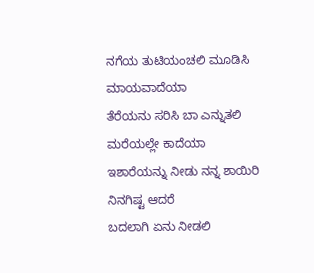ನಗೆಯ ತುಟಿಯಂಚಲಿ ಮೂಡಿಸಿ
ಮಾಯವಾದೆಯಾ
ತೆರೆಯನು ಸರಿಸಿ ಬಾ ಎನ್ನುತಲಿ
ಮರೆಯಲ್ಲೇ ಕಾದೆಯಾ
ಇಶಾರೆಯನ್ನು ನೀಡು ನನ್ನ ಶಾಯಿರಿ
ನಿನಗಿಷ್ಟ ಆದರೆ
ಬದಲಾಗಿ ಏನು ನೀಡಲಿ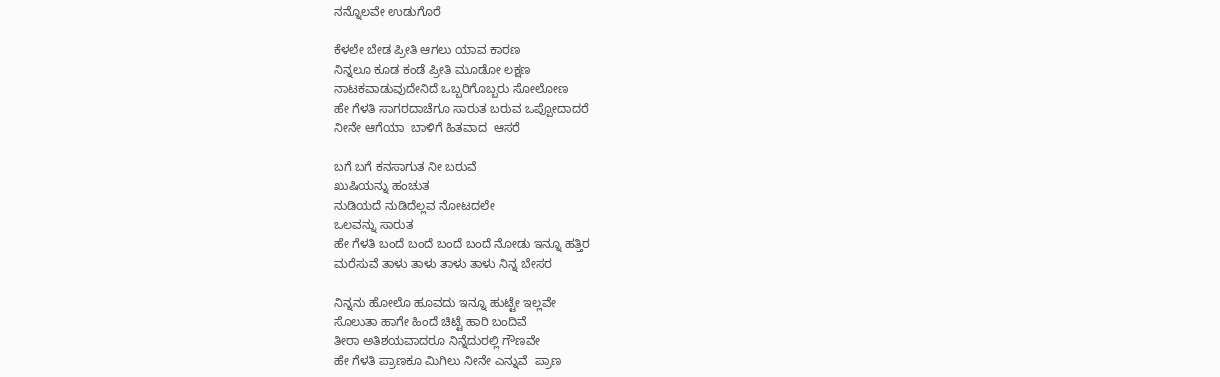ನನ್ನೊಲವೇ ಉಡುಗೊರೆ

ಕೆಳಲೇ ಬೇಡ ಪ್ರೀತಿ ಆಗಲು ಯಾವ ಕಾರಣ
ನಿನ್ನಲೂ ಕೂಡ ಕಂಡೆ ಪ್ರೀತಿ ಮೂಡೋ ಲಕ್ಷಣ
ನಾಟಕವಾಡುವುದೇನಿದೆ ಒಬ್ಬರಿಗೊಬ್ಬರು ಸೋಲೋಣ
ಹೇ ಗೆಳತಿ ಸಾಗರದಾಚೆಗೂ ಸಾರುತ ಬರುವ ಒಪ್ಪೋದಾದರೆ
ನೀನೇ ಆಗೆಯಾ  ಬಾಳಿಗೆ ಹಿತವಾದ  ಆಸರೆ

ಬಗೆ ಬಗೆ ಕನಸಾಗುತ ನೀ ಬರುವೆ
ಖುಷಿಯನ್ನು ಹಂಚುತ
ನುಡಿಯದೆ ನುಡಿದೆಲ್ಲವ ನೋಟದಲೇ
ಒಲವನ್ನು ಸಾರುತ
ಹೇ ಗೆಳತಿ ಬಂದೆ ಬಂದೆ ಬಂದೆ ಬಂದೆ ನೋಡು ಇನ್ನೂ ಹತ್ತಿರ
ಮರೆಸುವೆ ತಾಳು ತಾಳು ತಾಳು ತಾಳು ನಿನ್ನ ಬೇಸರ

ನಿನ್ನನು ಹೋಲೊ ಹೂವದು ಇನ್ನೂ ಹುಟ್ಟೇ ಇಲ್ಲವೇ
ಸೊಲುತಾ ಹಾಗೇ ಹಿಂದೆ ಚಿಟ್ಟೆ ಹಾರಿ ಬಂದಿವೆ
ತೀರಾ ಅತಿಶಯವಾದರೂ ನಿನ್ನೆದುರಲ್ಲಿ ಗೌಣವೇ
ಹೇ ಗೆಳತಿ ಪ್ರಾಣಕೂ ಮಿಗಿಲು ನೀನೇ ಎನ್ನುವೆ  ಪ್ರಾಣ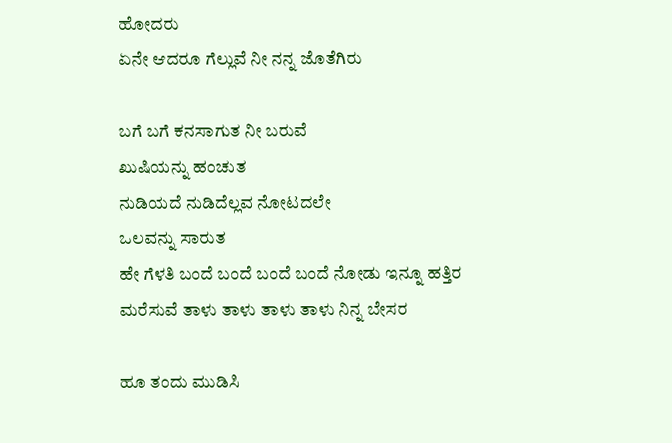ಹೋದರು
ಏನೇ ಆದರೂ ಗೆಲ್ಲುವೆ ನೀ ನನ್ನ ಜೊತೆಗಿರು

ಬಗೆ ಬಗೆ ಕನಸಾಗುತ ನೀ ಬರುವೆ
ಖುಷಿಯನ್ನು ಹಂಚುತ
ನುಡಿಯದೆ ನುಡಿದೆಲ್ಲವ ನೋಟದಲೇ
ಒಲವನ್ನು ಸಾರುತ
ಹೇ ಗೆಳತಿ ಬಂದೆ ಬಂದೆ ಬಂದೆ ಬಂದೆ ನೋಡು ಇನ್ನೂ ಹತ್ತಿರ
ಮರೆಸುವೆ ತಾಳು ತಾಳು ತಾಳು ತಾಳು ನಿನ್ನ ಬೇಸರ

ಹೂ ತಂದು ಮುಡಿಸಿ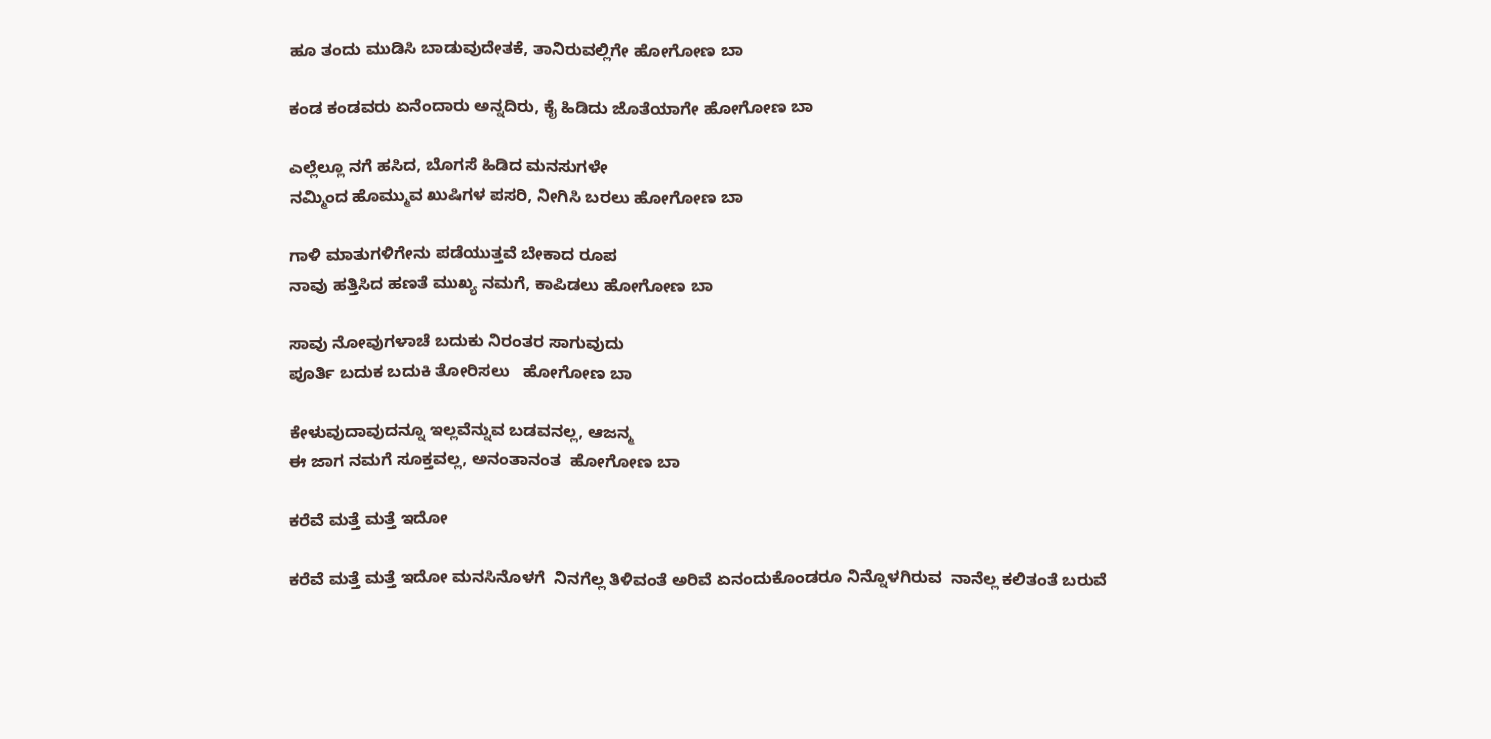ಹೂ ತಂದು ಮುಡಿಸಿ ಬಾಡುವುದೇತಕೆ, ತಾನಿರುವಲ್ಲಿಗೇ ಹೋಗೋಣ ಬಾ

ಕಂಡ ಕಂಡವರು ಏನೆಂದಾರು ಅನ್ನದಿರು, ಕೈ ಹಿಡಿದು ಜೊತೆಯಾಗೇ ಹೋಗೋಣ ಬಾ

ಎಲ್ಲೆಲ್ಲೂ ನಗೆ ಹಸಿದ, ಬೊಗಸೆ ಹಿಡಿದ ಮನಸುಗಳೇ
ನಮ್ಮಿಂದ ಹೊಮ್ಮುವ ಖುಷಿಗಳ ಪಸರಿ, ನೀಗಿಸಿ ಬರಲು ಹೋಗೋಣ ಬಾ

ಗಾಳಿ ಮಾತುಗಳಿಗೇನು ಪಡೆಯುತ್ತವೆ ಬೇಕಾದ ರೂಪ
ನಾವು ಹತ್ತಿಸಿದ ಹಣತೆ ಮುಖ್ಯ ನಮಗೆ, ಕಾಪಿಡಲು ಹೋಗೋಣ ಬಾ

ಸಾವು ನೋವುಗಳಾಚೆ ಬದುಕು ನಿರಂತರ ಸಾಗುವುದು
ಪೂರ್ತಿ ಬದುಕ ಬದುಕಿ ತೋರಿಸಲು   ಹೋಗೋಣ ಬಾ

ಕೇಳುವುದಾವುದನ್ನೂ ಇಲ್ಲವೆನ್ನುವ ಬಡವನಲ್ಲ, ಆಜನ್ಮ
ಈ ಜಾಗ ನಮಗೆ ಸೂಕ್ತವಲ್ಲ, ಅನಂತಾನಂತ  ಹೋಗೋಣ ಬಾ

ಕರೆವೆ ಮತ್ತೆ ಮತ್ತೆ ಇದೋ

ಕರೆವೆ ಮತ್ತೆ ಮತ್ತೆ ಇದೋ ಮನಸಿನೊಳಗೆ  ನಿನಗೆಲ್ಲ ತಿಳಿವಂತೆ ಅರಿವೆ ಏನಂದುಕೊಂಡರೂ ನಿನ್ನೊಳಗಿರುವ  ನಾನೆಲ್ಲ ಕಲಿತಂತೆ ಬರುವೆ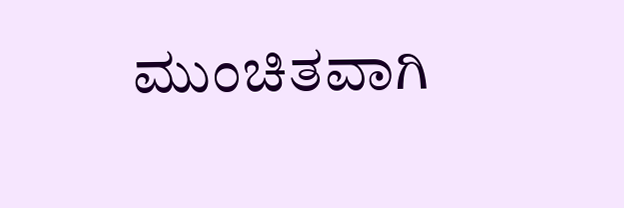ಮುಂಚಿತವಾಗಿ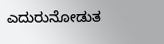ಎದುರುನೋಡುತ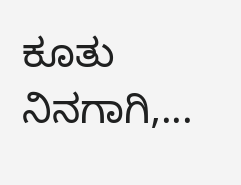ಕೂತು ನಿನಗಾಗಿ,...